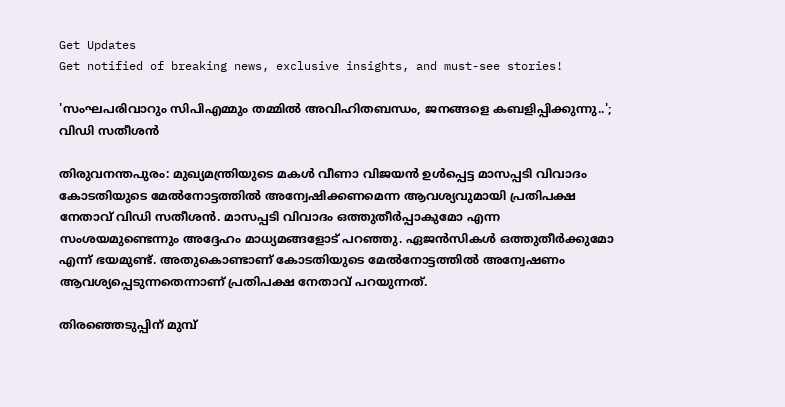Get Updates
Get notified of breaking news, exclusive insights, and must-see stories!

'സംഘപരിവാറും സിപിഎമ്മും തമ്മിൽ അവിഹിതബന്ധം, ജനങ്ങളെ കബളിപ്പിക്കുന്നു..'; വിഡി സതീശൻ

തിരുവനന്തപുരം: മുഖ്യമന്ത്രിയുടെ മകൾ വീണാ വിജയൻ ഉൾപ്പെട്ട മാസപ്പടി വിവാദം കോടതിയുടെ മേൽനോട്ടത്തിൽ അന്വേഷിക്കണമെന്ന ആവശ്യവുമായി പ്രതിപക്ഷ നേതാവ് വിഡി സതീശൻ. മാസപ്പടി വിവാദം ഒത്തുതീർപ്പാകുമോ എന്ന സംശയമുണ്ടെന്നും അദ്ദേഹം മാധ്യമങ്ങളോട് പറഞ്ഞു. ഏജൻസികൾ ഒത്തുതീർക്കുമോ എന്ന് ഭയമുണ്ട്. അതുകൊണ്ടാണ് കോടതിയുടെ മേൽനോട്ടത്തിൽ അന്വേഷണം ആവശ്യപ്പെടുന്നതെന്നാണ് പ്രതിപക്ഷ നേതാവ് പറയുന്നത്.

തിരഞ്ഞെടുപ്പിന് മുമ്പ്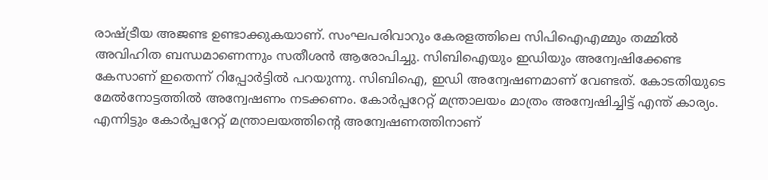രാഷ്ട്രീയ അജണ്ട ഉണ്ടാക്കുകയാണ്. സംഘപരിവാറും കേരളത്തിലെ സിപിഐഎമ്മും തമ്മിൽ അവിഹിത ബന്ധമാണെന്നും സതീശൻ ആരോപിച്ചു. സിബിഐയും ഇഡിയും അന്വേഷിക്കേണ്ട കേസാണ് ഇതെന്ന് റിപ്പോർട്ടിൽ പറയുന്നു. സിബിഐ, ഇഡി അന്വേഷണമാണ് വേണ്ടത്. കോടതിയുടെ മേൽനോട്ടത്തിൽ അന്വേഷണം നടക്കണം. കോർപ്പറേറ്റ് മന്ത്രാലയം മാത്രം അന്വേഷിച്ചിട്ട് എന്ത് കാര്യം. എന്നിട്ടും കോർപ്പറേറ്റ് മന്ത്രാലയത്തിന്റെ അന്വേഷണത്തിനാണ്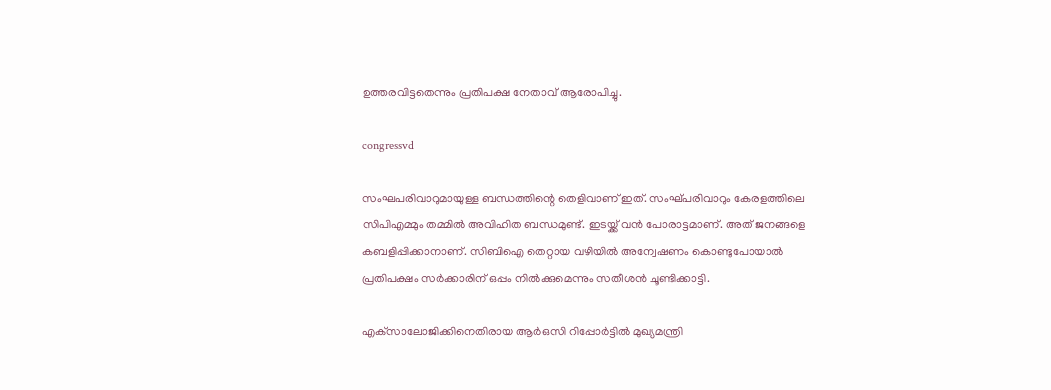ഉത്തരവിട്ടതെന്നും പ്രതിപക്ഷ നേതാവ് ആരോപിച്ചു.

congressvd

സംഘപരിവാറുമായുള്ള ബന്ധത്തിന്റെ തെളിവാണ് ഇത്. സംഘ്പരിവാറും കേരളത്തിലെ സിപിഎമ്മും തമ്മിൽ അവിഹിത ബന്ധമുണ്ട്. ഇടയ്ക്ക് വൻ പോരാട്ടമാണ്. അത് ജനങ്ങളെ കബളിപ്പിക്കാനാണ്. സിബിഐ തെറ്റായ വഴിയിൽ അന്വേഷണം കൊണ്ടുപോയാൽ പ്രതിപക്ഷം സർക്കാരിന് ഒപ്പം നിൽക്കുമെന്നും സതീശൻ ചൂണ്ടിക്കാട്ടി.

എക്‌സാലോജിക്കിനെതിരായ ആർഒസി റിപ്പോർട്ടിൽ മുഖ്യമന്ത്രി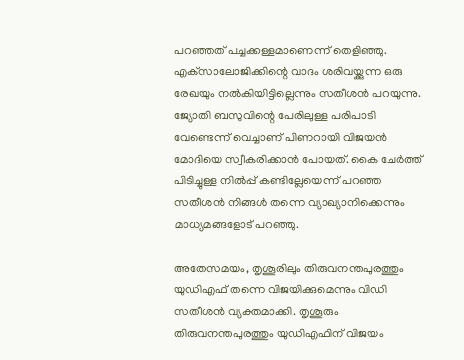പറഞ്ഞത് പച്ചക്കള്ളമാണെന്ന് തെളിഞ്ഞു. എക്‌സാലോജിക്കിന്റെ വാദം ശരിവയ്ക്കുന്ന ഒരു രേഖയും നൽകിയിട്ടില്ലെന്നും സതീശൻ പറയുന്നു. ജ്യോതി ബസുവിന്റെ പേരിലുള്ള പരിപാടി വേണ്ടെന്ന് വെച്ചാണ് പിണറായി വിജയൻ മോദിയെ സ്വീകരിക്കാൻ പോയത്. കൈ ചേർത്ത് പിടിച്ചുള്ള നിൽപ്പ് കണ്ടില്ലേയെന്ന് പറഞ്ഞ സതീശൻ നിങ്ങൾ തന്നെ വ്യാഖ്യാനിക്കെന്നും മാധ്യമങ്ങളോട് പറഞ്ഞു.

അതേസമയം, തൃശൂരിലും തിരുവനന്തപുരത്തും യുഡിഎഫ് തന്നെ വിജയിക്കുമെന്നും വിഡി സതീശൻ വ്യക്തമാക്കി. തൃശൂരും തിരുവനന്തപുരത്തും യുഡിഎഫിന് വിജയം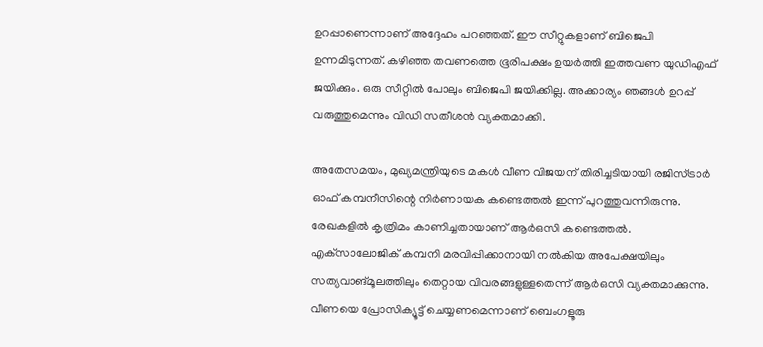ഉറപ്പാണെന്നാണ് അദ്ദേഹം പറഞ്ഞത്. ഈ സീറ്റുകളാണ് ബിജെപി ഉന്നമിടുന്നത്. കഴിഞ്ഞ തവണത്തെ ഭൂരിപക്ഷം ഉയർത്തി ഇത്തവണ യുഡിഎഫ് ജയിക്കും. ഒരു സീറ്റിൽ പോലും ബിജെപി ജയിക്കില്ല. അക്കാര്യം ഞങ്ങൾ ഉറപ്പ് വരുത്തുമെന്നും വിഡി സതീശൻ വ്യക്തമാക്കി.

അതേസമയം, മുഖ്യമന്ത്രിയുടെ മകൾ വീണ വിജയന് തിരിച്ചടിയായി രജിസ്ട്രാർ ഓഫ് കമ്പനീസിന്റെ നിർണായക കണ്ടെത്തൽ ഇന്ന് പുറത്തുവന്നിരുന്നു. രേഖകളിൽ കൃത്രിമം കാണിച്ചതായാണ് ആർഒസി കണ്ടെത്തൽ. എക്‌സാലോജിക് കമ്പനി മരവിപ്പിക്കാനായി നൽകിയ അപേക്ഷയിലും സത്യവാങ്മൂലത്തിലും തെറ്റായ വിവരങ്ങളുള്ളതെന്ന് ആർഒസി വ്യക്തമാക്കുന്നു. വീണയെ പ്രോസിക്യൂട്ട് ചെയ്യണമെന്നാണ് ബെംഗളൂരു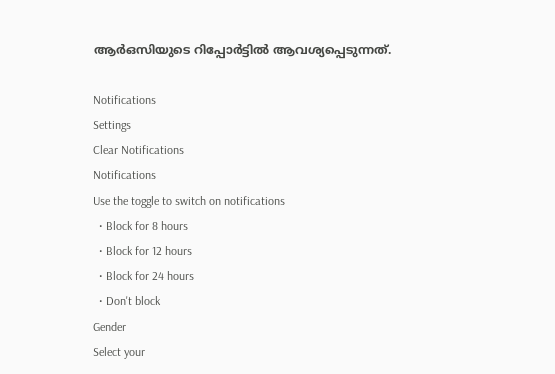ആർഒസിയുടെ റിപ്പോർട്ടിൽ ആവശ്യപ്പെടുന്നത്.

Notifications
Settings
Clear Notifications
Notifications
Use the toggle to switch on notifications
  • Block for 8 hours
  • Block for 12 hours
  • Block for 24 hours
  • Don't block
Gender
Select your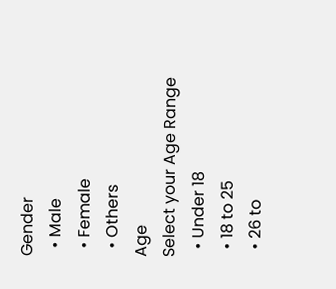Gender
  • Male
  • Female
  • Others
Age
Select your Age Range
  • Under 18
  • 18 to 25
  • 26 to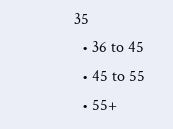35
  • 36 to 45
  • 45 to 55
  • 55+